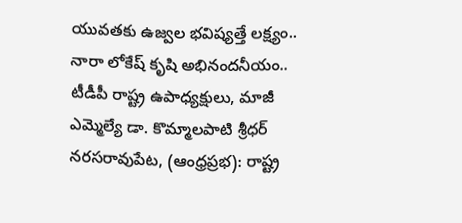యువతకు ఉజ్వల భవిష్యత్తే లక్ష్యం..
నారా లోకేష్ కృషి అభినందనీయం..
టీడీపీ రాష్ట్ర ఉపాధ్యక్షులు, మాజీ ఎమ్మెల్యే డా. కొమ్మాలపాటి శ్రీధర్
నరసరావుపేట, (ఆంధ్రప్రభ): రాష్ట్ర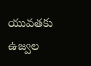యువతకు ఉజ్వల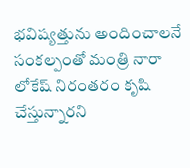భవిష్యత్తును అందించాలనే సంకల్పంతో మంత్రి నారా లోకేష్ నిరంతరం కృషి చేస్తున్నారని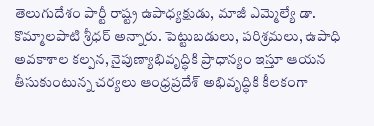తెలుగుదేశం పార్టీ రాష్ట్ర ఉపాధ్యక్షుడు, మాజీ ఎమ్మెల్యే డా. కొమ్మాలపాటి శ్రీధర్ అన్నారు. పెట్టుబడులు, పరిశ్రమలు, ఉపాధి అవకాశాల కల్పన, నైపుణ్యాభివృద్ధికి ప్రాధాన్యం ఇస్తూ ఆయన తీసుకుంటున్న చర్యలు ఆంధ్రప్రదేశ్ అభివృద్ధికి కీలకంగా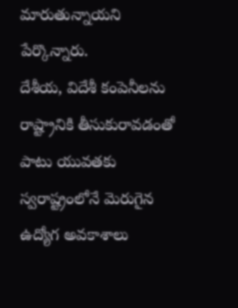మారుతున్నాయని పేర్కొన్నారు.
దేశీయ, విదేశీ కంపెనీలను రాష్ట్రానికి తీసుకురావడంతో పాటు యువతకు స్వరాష్ట్రంలోనే మెరుగైన ఉద్యోగ అవకాశాలు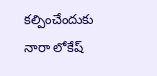కల్పించేందుకు నారా లోకేష్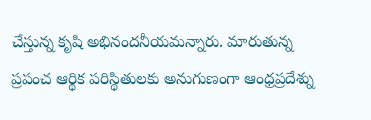చేస్తున్న కృషి అభినందనీయమన్నారు. మారుతున్న ప్రపంచ ఆర్థిక పరిస్థితులకు అనుగుణంగా ఆంధ్రప్రదేశ్ను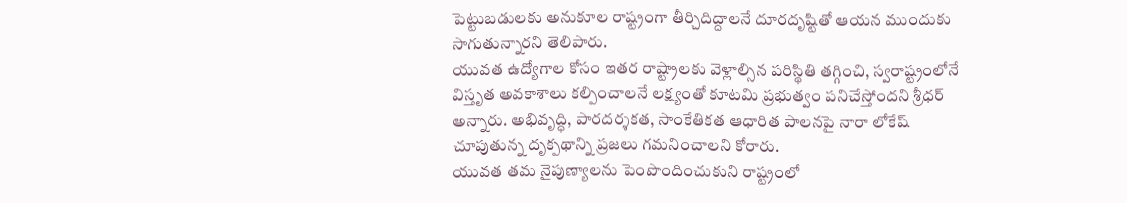పెట్టుబడులకు అనుకూల రాష్ట్రంగా తీర్చిదిద్దాలనే దూరదృష్టితో ఆయన ముందుకు సాగుతున్నారని తెలిపారు.
యువత ఉద్యోగాల కోసం ఇతర రాష్ట్రాలకు వెళ్లాల్సిన పరిస్థితి తగ్గించి, స్వరాష్ట్రంలోనే విస్తృత అవకాశాలు కల్పించాలనే లక్ష్యంతో కూటమి ప్రభుత్వం పనిచేస్తోందని శ్రీధర్ అన్నారు. అభివృద్ధి, పారదర్శకత, సాంకేతికత ఆధారిత పాలనపై నారా లోకేష్ చూపుతున్న దృక్పథాన్ని ప్రజలు గమనించాలని కోరారు.
యువత తమ నైపుణ్యాలను పెంపొందించుకుని రాష్ట్రంలో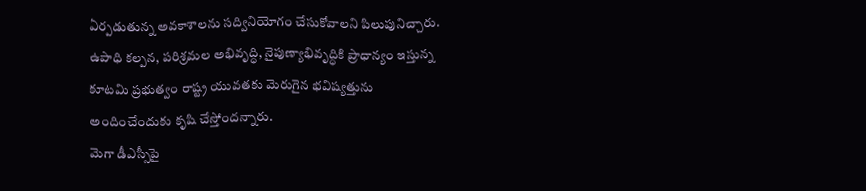ఏర్పడుతున్న అవకాశాలను సద్వినియోగం చేసుకోవాలని పిలుపునిచ్చారు. ఉపాధి కల్పన, పరిశ్రమల అభివృద్ధి, నైపుణ్యాభివృద్ధికి ప్రాధాన్యం ఇస్తున్న కూటమి ప్రభుత్వం రాష్ట్ర యువతకు మెరుగైన భవిష్యత్తును అందించేందుకు కృషి చేస్తోందన్నారు.
మెగా డీఎస్సీపై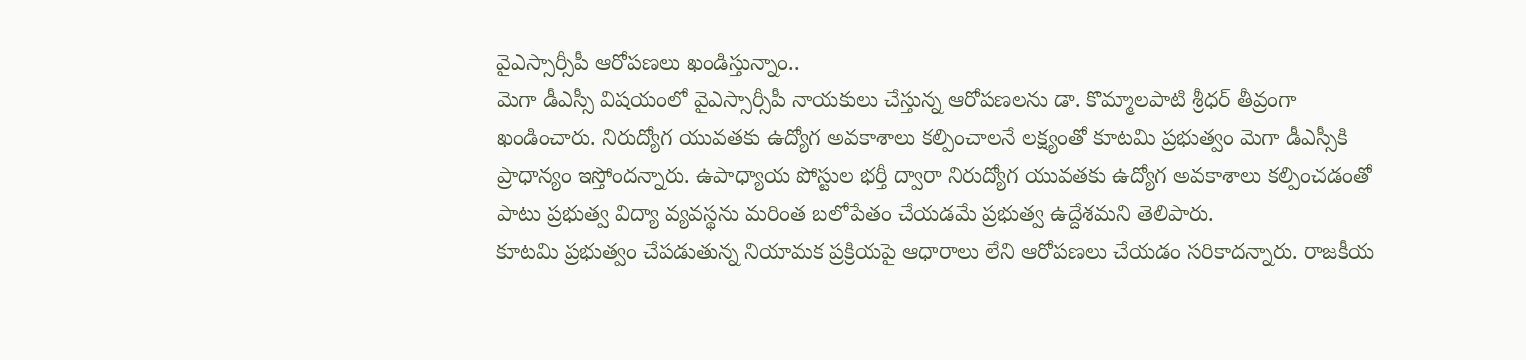వైఎస్సార్సీపీ ఆరోపణలు ఖండిస్తున్నాం..
మెగా డీఎస్సీ విషయంలో వైఎస్సార్సీపీ నాయకులు చేస్తున్న ఆరోపణలను డా. కొమ్మాలపాటి శ్రీధర్ తీవ్రంగా ఖండించారు. నిరుద్యోగ యువతకు ఉద్యోగ అవకాశాలు కల్పించాలనే లక్ష్యంతో కూటమి ప్రభుత్వం మెగా డీఎస్సీకి ప్రాధాన్యం ఇస్తోందన్నారు. ఉపాధ్యాయ పోస్టుల భర్తీ ద్వారా నిరుద్యోగ యువతకు ఉద్యోగ అవకాశాలు కల్పించడంతో పాటు ప్రభుత్వ విద్యా వ్యవస్థను మరింత బలోపేతం చేయడమే ప్రభుత్వ ఉద్దేశమని తెలిపారు.
కూటమి ప్రభుత్వం చేపడుతున్న నియామక ప్రక్రియపై ఆధారాలు లేని ఆరోపణలు చేయడం సరికాదన్నారు. రాజకీయ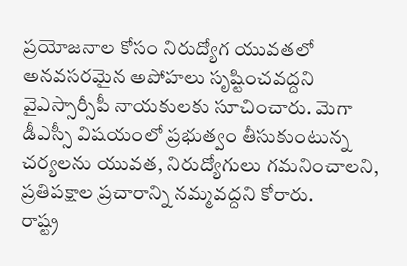ప్రయోజనాల కోసం నిరుద్యోగ యువతలో అనవసరమైన అపోహలు సృష్టించవద్దని వైఎస్సార్సీపీ నాయకులకు సూచించారు. మెగా డీఎస్సీ విషయంలో ప్రభుత్వం తీసుకుంటున్న చర్యలను యువత, నిరుద్యోగులు గమనించాలని, ప్రతిపక్షాల ప్రచారాన్ని నమ్మవద్దని కోరారు.
రాష్ట్ర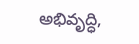అభివృద్ధి,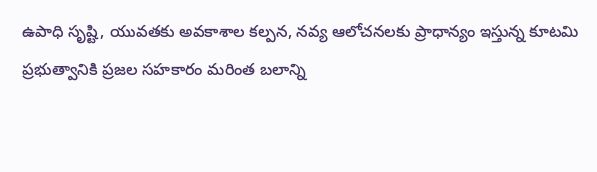ఉపాధి సృష్టి, యువతకు అవకాశాల కల్పన, నవ్య ఆలోచనలకు ప్రాధాన్యం ఇస్తున్న కూటమి ప్రభుత్వానికి ప్రజల సహకారం మరింత బలాన్ని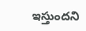ఇస్తుందని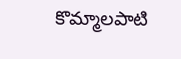కొమ్మాలపాటి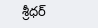శ్రీధర్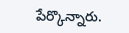పేర్కొన్నారు.